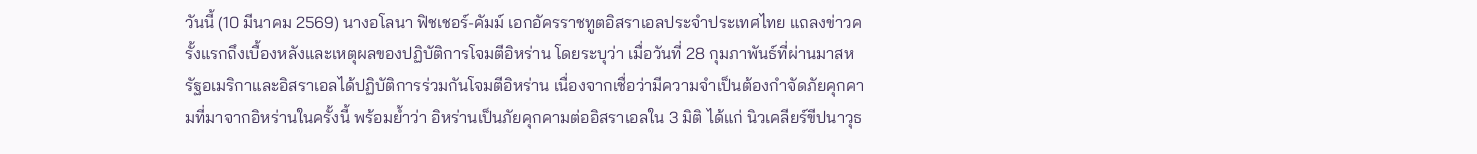วันนี้ (10 มีนาคม 2569) นางอโลนา ฟิชเชอร์-คัมม์ เอกอัครราชทูตอิสราเอลประจำประเทศไทย แถลงข่าวครั้งแรกถึงเบื้องหลังและเหตุผลของปฏิบัติการโจมตีอิหร่าน โดยระบุว่า เมื่อวันที่ 28 กุมภาพันธ์ที่ผ่านมาสหรัฐอเมริกาและอิสราเอลได้ปฏิบัติการร่วมกันโจมตีอิหร่าน เนื่องจากเชื่อว่ามีความจำเป็นต้องกำจัดภัยคุกคามที่มาจากอิหร่านในครั้งนี้ พร้อมย้ำว่า อิหร่านเป็นภัยคุกคามต่ออิสราเอลใน 3 มิติ ได้แก่ นิวเคลียร์ขีปนาวุธ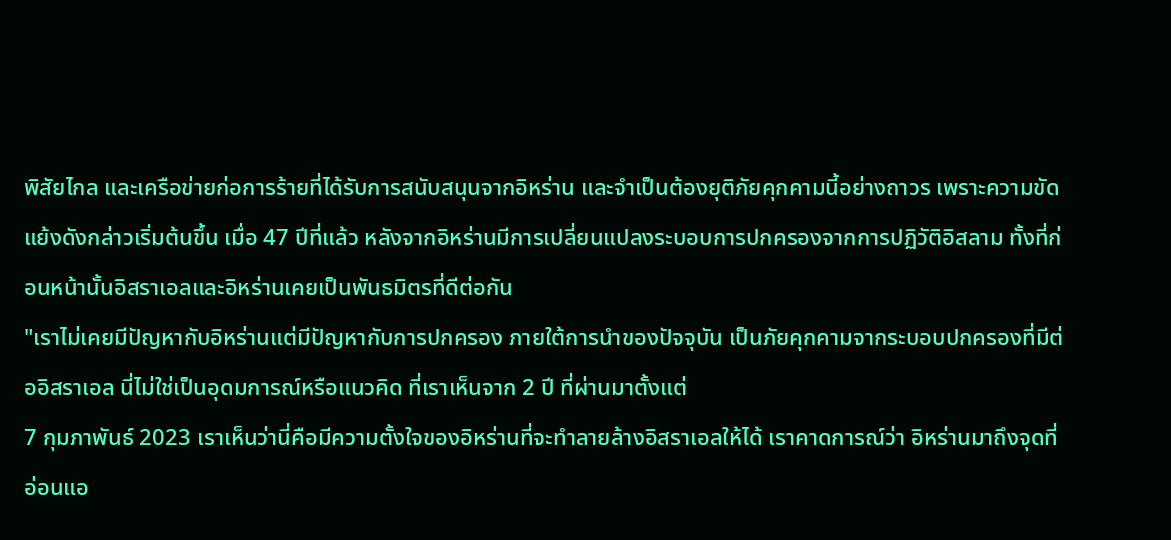พิสัยไกล และเครือข่ายก่อการร้ายที่ได้รับการสนับสนุนจากอิหร่าน และจำเป็นต้องยุติภัยคุกคามนี้อย่างถาวร เพราะความขัดแย้งดังกล่าวเริ่มต้นขึ้น เมื่อ 47 ปีที่แล้ว หลังจากอิหร่านมีการเปลี่ยนแปลงระบอบการปกครองจากการปฏิวัติอิสลาม ทั้งที่ก่อนหน้านั้นอิสราเอลและอิหร่านเคยเป็นพันธมิตรที่ดีต่อกัน
"เราไม่เคยมีปัญหากับอิหร่านแต่มีปัญหากับการปกครอง ภายใต้การนำของปัจจุบัน เป็นภัยคุกคามจากระบอบปกครองที่มีต่ออิสราเอล นี่ไม่ใช่เป็นอุดมการณ์หรือแนวคิด ที่เราเห็นจาก 2 ปี ที่ผ่านมาตั้งแต่
7 กุมภาพันธ์ 2023 เราเห็นว่านี่คือมีความตั้งใจของอิหร่านที่จะทำลายล้างอิสราเอลให้ได้ เราคาดการณ์ว่า อิหร่านมาถึงจุดที่อ่อนแอ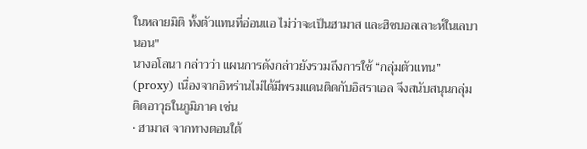ในหลายมิติ ทั้งตัวแทนที่อ่อนแอ ไม่ว่าจะเป็นฮามาส และฮิซบอลเลาะห์ในเลบานอน"
นางอโลนา กล่าวว่า แผนการดังกล่าวยังรวมถึงการใช้ “กลุ่มตัวแทน” (proxy) เนื่องจากอิหร่านไม่ได้มีพรมแดนติดกับอิสราเอล จึงสนับสนุนกลุ่มติดอาวุธในภูมิภาค เช่น
• ฮามาส จากทางตอนใต้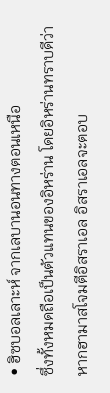• ฮิซบอลเลาะห์ จากเลบานอนทางตอนเหนือ
ซึ่งทั้งหมดถือเป็นตัวแทนของอิหร่าน โดยอิหร่านทราบดีว่า หากฮามาสโจมตีอิสราเอล อิสราเอลจะตอบ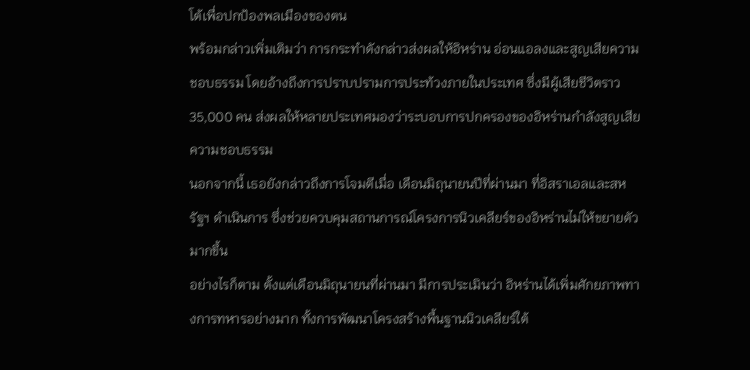โต้เพื่อปกป้องพลเมืองของตน
พร้อมกล่าวเพิ่มเติมว่า การกระทำดังกล่าวส่งผลให้อิหร่าน อ่อนแอลงและสูญเสียความชอบธรรม โดยอ้างถึงการปราบปรามการประท้วงภายในประเทศ ซึ่งมีผู้เสียชีวิตราว 35,000 คน ส่งผลให้หลายประเทศมองว่าระบอบการปกครองของอิหร่านกำลังสูญเสียความชอบธรรม
นอกจากนี้ เธอยังกล่าวถึงการโจมตีเมื่อ เดือนมิถุนายนปีที่ผ่านมา ที่อิสราเอลและสหรัฐฯ ดำเนินการ ซึ่งช่วยควบคุมสถานการณ์โครงการนิวเคลียร์ของอิหร่านไม่ให้ขยายตัวมากขึ้น
อย่างไรก็ตาม ตั้งแต่เดือนมิถุนายนที่ผ่านมา มีการประเมินว่า อิหร่านได้เพิ่มศักยภาพทางการทหารอย่างมาก ทั้งการพัฒนาโครงสร้างพื้นฐานนิวเคลียร์ใต้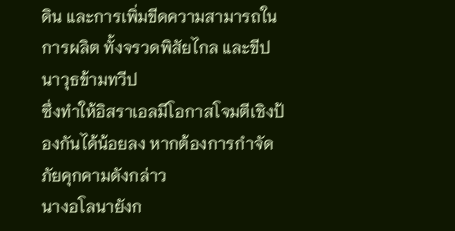ดิน และการเพิ่มขีดความสามารถในการผลิต ทั้งจรวดพิสัยไกล และขีปนาวุธข้ามทวีป
ซึ่งทำให้อิสราเอลมีโอกาสโจมตีเชิงป้องกันได้น้อยลง หากต้องการกำจัดภัยคุกคามดังกล่าว
นางอโลนายังก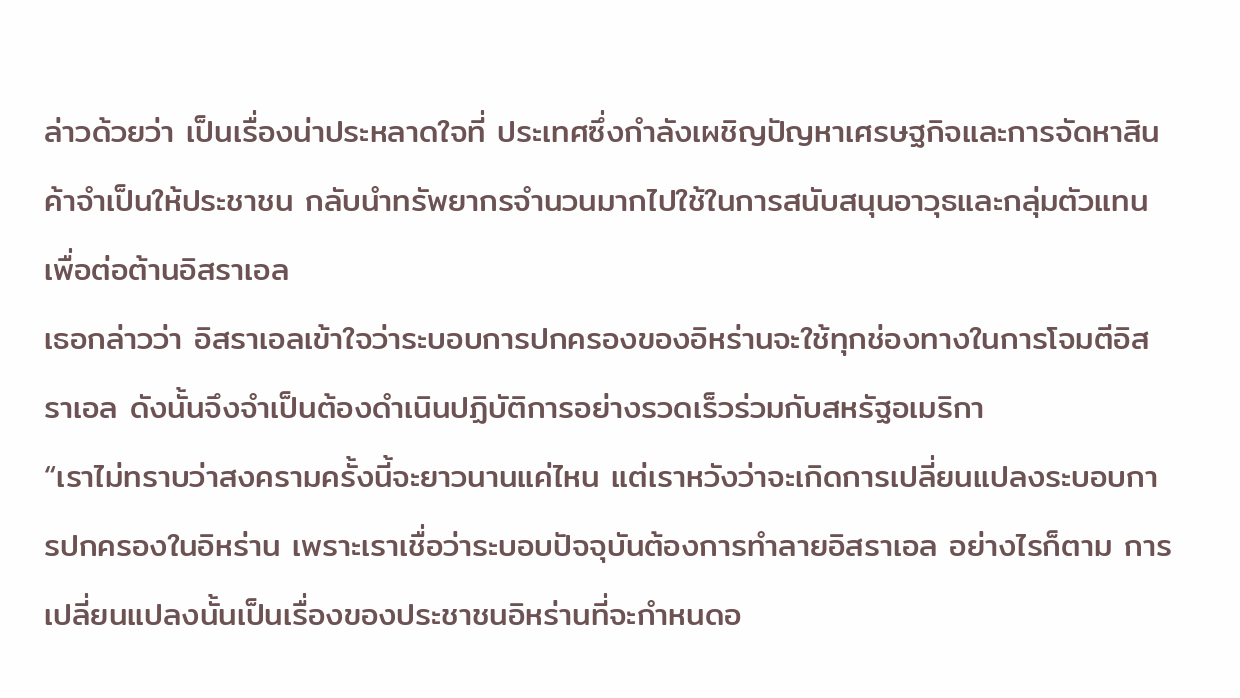ล่าวด้วยว่า เป็นเรื่องน่าประหลาดใจที่ ประเทศซึ่งกำลังเผชิญปัญหาเศรษฐกิจและการจัดหาสินค้าจำเป็นให้ประชาชน กลับนำทรัพยากรจำนวนมากไปใช้ในการสนับสนุนอาวุธและกลุ่มตัวแทนเพื่อต่อต้านอิสราเอล
เธอกล่าวว่า อิสราเอลเข้าใจว่าระบอบการปกครองของอิหร่านจะใช้ทุกช่องทางในการโจมตีอิสราเอล ดังนั้นจึงจำเป็นต้องดำเนินปฏิบัติการอย่างรวดเร็วร่วมกับสหรัฐอเมริกา
“เราไม่ทราบว่าสงครามครั้งนี้จะยาวนานแค่ไหน แต่เราหวังว่าจะเกิดการเปลี่ยนแปลงระบอบการปกครองในอิหร่าน เพราะเราเชื่อว่าระบอบปัจจุบันต้องการทำลายอิสราเอล อย่างไรก็ตาม การเปลี่ยนแปลงนั้นเป็นเรื่องของประชาชนอิหร่านที่จะกำหนดอ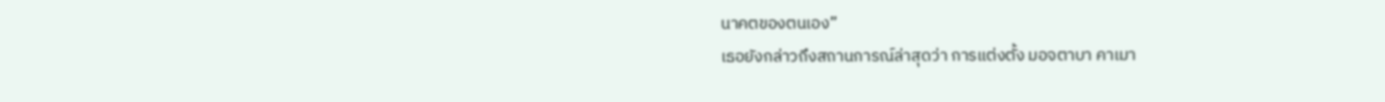นาคตของตนเอง”
เธอยังกล่าวถึงสถานการณ์ล่าสุดว่า การแต่งตั้ง มอจตาบา คาเมา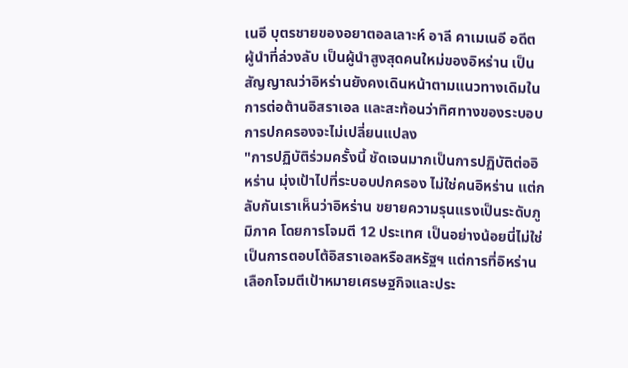เนอี บุตรชายของอยาตอลเลาะห์ อาลี คาเมเนอี อดีตผู้นำที่ล่วงลับ เป็นผู้นำสูงสุดคนใหม่ของอิหร่าน เป็นสัญญาณว่าอิหร่านยังคงเดินหน้าตามแนวทางเดิมในการต่อต้านอิสราเอล และสะท้อนว่าทิศทางของระบอบการปกครองจะไม่เปลี่ยนแปลง
"การปฏิบัติร่วมครั้งนี้ ชัดเจนมากเป็นการปฏิบัติต่ออิหร่าน มุ่งเป้าไปที่ระบอบปกครอง ไม่ใช่คนอิหร่าน แต่กลับกันเราเห็นว่าอิหร่าน ขยายความรุนแรงเป็นระดับภูมิภาค โดยการโจมตี 12 ประเทศ เป็นอย่างน้อยนี่ไม่ใช่เป็นการตอบโต้อิสราเอลหรือสหรัฐฯ แต่การที่อิหร่านเลือกโจมตีเป้าหมายเศรษฐกิจและประ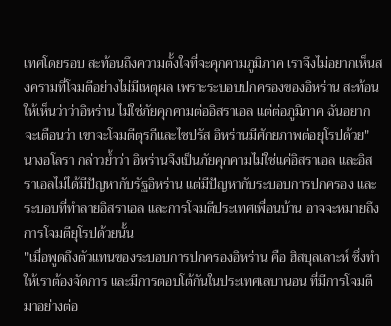เทศโดยรอบ สะท้อนถึงความตั้งใจที่จะคุกคามภูมิภาค เราจึงไม่อยากเห็นสงครามที่โจมตีอย่างไม่มีเหตุผล เพราะระบอบปกครองของอิหร่าน สะท้อนให้เห็นว่าว่าอิหร่าน ไม่ใช่ภัยคุกคามต่ออิสราเอล แต่ต่อภูมิภาค ฉันอยากจะเตือนว่า เขาจะโจมตีตุรกีและไซปรัส อิหร่านมีศักยภาพต่อยุโรปด้วย"
นางอโลรา กล่าวย้ำว่า อิหร่านจึงเป็นภัยคุกคามไม่ใช่แค่อิสราเอล และอิสราเอลไม่ได้มีปัญหากับรัฐอิหร่าน แต่มีปัญหากับระบอบการปกครอง และระบอบที่ทำลายอิสราเอล และการโจมตีประเทศเพื่อนบ้าน อาจจะหมายถึงการโจมตียุโรปด้วยนั้น
"เมื่อพูดถึงตัวแทนของระบอบการปกครองอิหร่าน คือ ฮิสบุลเลาะห์ ซึ่งทำให้เราต้องจัดการ และมีการตอบโต้กันในประเทศเลบานอน ที่มีการโจมตีมาอย่างต่อ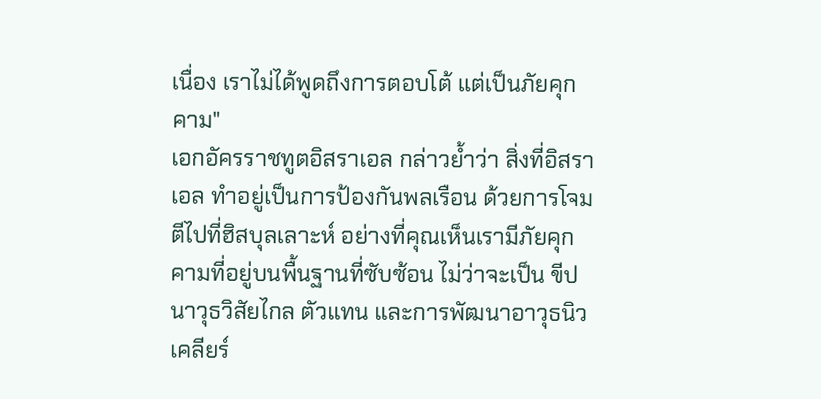เนื่อง เราไม่ได้พูดถึงการตอบโต้ แต่เป็นภัยคุกคาม"
เอกอัครราชทูตอิสราเอล กล่าวย้ำว่า สิ่งที่อิสราเอล ทำอยู่เป็นการป้องกันพลเรือน ด้วยการโจมตีไปที่ฮิสบุลเลาะห์ อย่างที่คุณเห็นเรามีภัยคุกคามที่อยู่บนพื้นฐานที่ซับซ้อน ไม่ว่าจะเป็น ขีปนาวุธวิสัยไกล ตัวแทน และการพัฒนาอาวุธนิวเคลียร์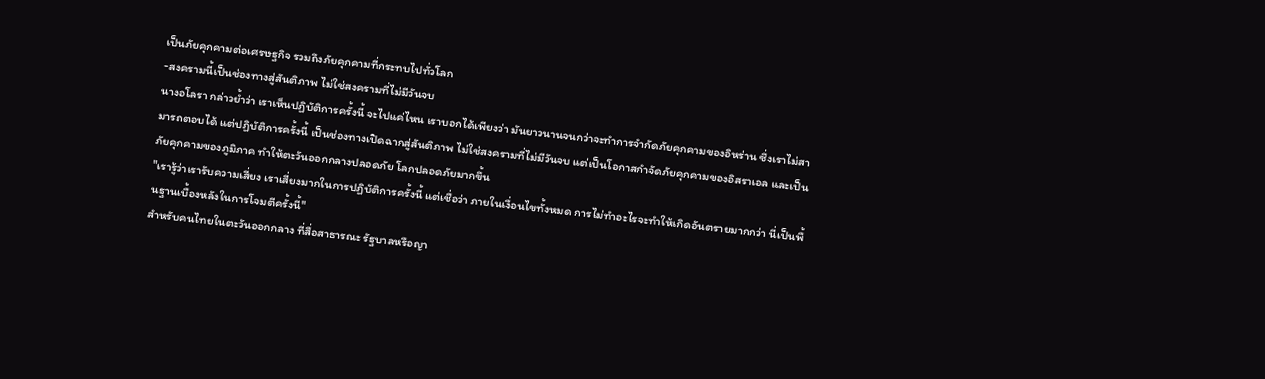เป็นภัยคุกคามต่อเศรษฐกิจ รวมถึงภัยคุกคามที่กระทบไปทั่วโลก
-สงครามนี้เป็นช่องทางสู่สันติภาพ ไม่ใช่สงครามที่ไม่มีวันจบ
นางอโลรา กล่าวย้ำว่า เราเห็นปฏิบัติการครั้งนี้ จะไปแค่ไหน เราบอกได้เพียงว่า มันยาวนานจนกว่าจะทำการจำกัดภัยคุกคามของอิหร่าน ซึ่งเราไม่สามารถตอบได้ แต่ปฏิบัติการครั้งนี้ เป็นช่องทางเปิดฉากสู่สันติภาพ ไม่ใช่สงครามที่ไม่มีวันจบ แต่เป็นโอกาสกำจัดภัยคุกคามของอิสราเอล และเป็นภัยคุกคามของภูมิภาค ทำให้ตะวันออกกลางปลอดภัย โลกปลอดภัยมากขึ้น
"เรารู้ว่าเรารับความเสี่ยง เราเสี่ยงมากในการปฏิบัติการครั้งนี้ แต่เชื่อว่า ภายในเงื่อนไขทั้งหมด การไม่ทำอะไรจะทำให้เกิดอันตรายมากกว่า นี่เป็นพื้นฐานเบื้องหลังในการโจมตีครั้งนี้"
สำหรับคนไทยในตะวันออกกลาง ที่สื่อสาธารณะ รัฐบาลหรือญา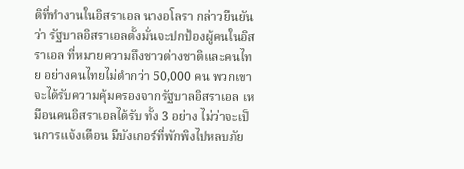ติที่ทำงานในอิสราเอล นางอโลรา กล่าวยืนยันว่า รัฐบาลอิสราเอลตั้งมั่นจะปกป้องผู้คนในอิสราเอล ที่หมายความถึงชาวต่างชาติและคนไทย อย่างคนไทยไม่ตำกว่า 50,000 คน พวกเขาจะได้รับความคุ้มครองจากรัฐบาลอิสราเอล เหมือนคนอิสราเอลได้รับ ทั้ง 3 อย่าง ไม่ว่าจะเป็นการแจ้งเตือน มีบังเกอร์ที่พักพิงไปหลบภัย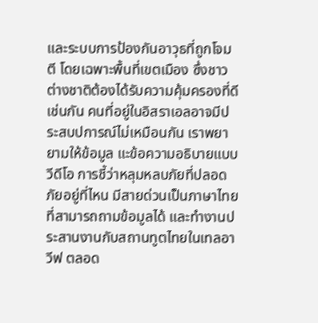และระบบการป้องกันอาวุธที่ถูกโจมตี โดยเฉพาะพื้นที่เขตเมือง ซึ่งชาวต่างชาติต้องได้รับความคุ้มครองที่ดีเช่นกัน คนที่อยู่ในอิสราเอลอาจมีประสบปการณ์ไม่เหมือนกัน เราพยายามให้ข้อมูล แะข้อความอธิบายแบบวีดีโอ การชี้ว่าหลุมหลบภัยที่ปลอดภัยอยู่ที่ไหน มีสายด่วนเป็นภาษาไทย ที่สามารถถามข้อมูลได้ และทำงานประสานงานกับสถานทูตไทยในเทลอาวีฟ ตลอด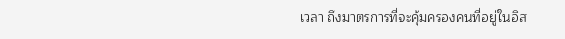เวลา ถึงมาตรการที่จะคุ้มครองคนที่อยู่ในอิส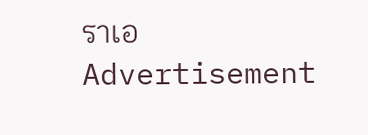ราเอ
Advertisement